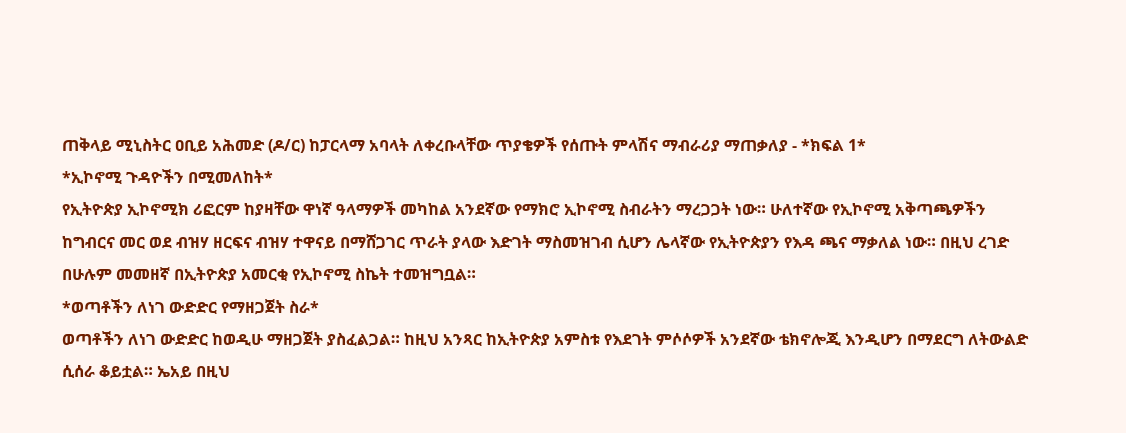ጠቅላይ ሚኒስትር ዐቢይ አሕመድ (ዶ/ር) ከፓርላማ አባላት ለቀረቡላቸው ጥያቄዎች የሰጡት ምላሽና ማብራሪያ ማጠቃለያ - *ክፍል 1*
*ኢኮኖሚ ጉዳዮችን በሚመለከት*
የኢትዮጵያ ኢኮኖሚክ ሪፎርም ከያዛቸው ዋነኛ ዓላማዎች መካከል አንደኛው የማክሮ ኢኮኖሚ ስብራትን ማረጋጋት ነው። ሁለተኛው የኢኮኖሚ አቅጣጫዎችን ከግብርና መር ወደ ብዝሃ ዘርፍና ብዝሃ ተዋናይ በማሸጋገር ጥራት ያላው እድገት ማስመዝገብ ሲሆን ሌላኛው የኢትዮጵያን የእዳ ጫና ማቃለል ነው። በዚህ ረገድ በሁሉም መመዘኛ በኢትዮጵያ አመርቂ የኢኮኖሚ ስኬት ተመዝግቧል።
*ወጣቶችን ለነገ ውድድር የማዘጋጀት ስራ*
ወጣቶችን ለነገ ውድድር ከወዲሁ ማዘጋጀት ያስፈልጋል። ከዚህ አንጻር ከኢትዮጵያ አምስቱ የእደገት ምሶሶዎች አንደኛው ቴክኖሎጂ እንዲሆን በማደርግ ለትውልድ ሲሰራ ቆይቷል። ኤአይ በዚህ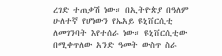ረገድ ተጠቃሽ ነው። በኢትዮጵያ በዓለም ሁለተኛ የሆነውን የኤአይ ዩኒቨርሲቲ ለመገንባት እየተሰራ ነው። ዩኒቨርሲቲው በሚቀጥለው አንድ ዓመት ውስጥ ስራ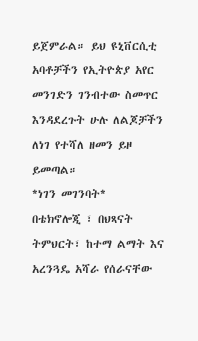ይጀምራል። ይህ ዩኒቨርሲቲ አባቶቻችን የኢትዮጵያ አየር መንገድን ገንብተው ስመጥር እንዳደረጉት ሁሉ ለልጆቻችን ለነገ የተሻለ ዘመን ይዞ ይመጣል።
*ነገን መገንባት*
በቴክኖሎጂ ፣ በህጻናት ትምህርት፣ ከተማ ልማት እና አረንጓዴ አሻራ የሰራናቸው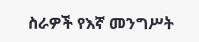ስራዎች የእኛ መንግሥት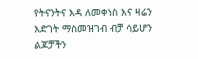የትናንትና እዳ ለመቀነስ እና ዛሬን እድገት ማስመዝገብ ብቻ ሳይሆን ልጆቻችን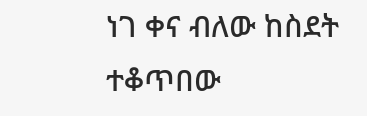ነገ ቀና ብለው ከስደት ተቆጥበው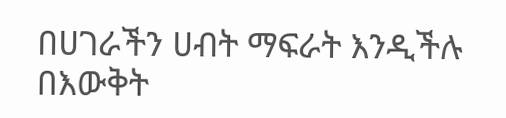በሀገራችን ሀብት ማፍራት እንዲችሉ በእውቅት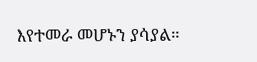እየተመራ መሆኑን ያሳያል።